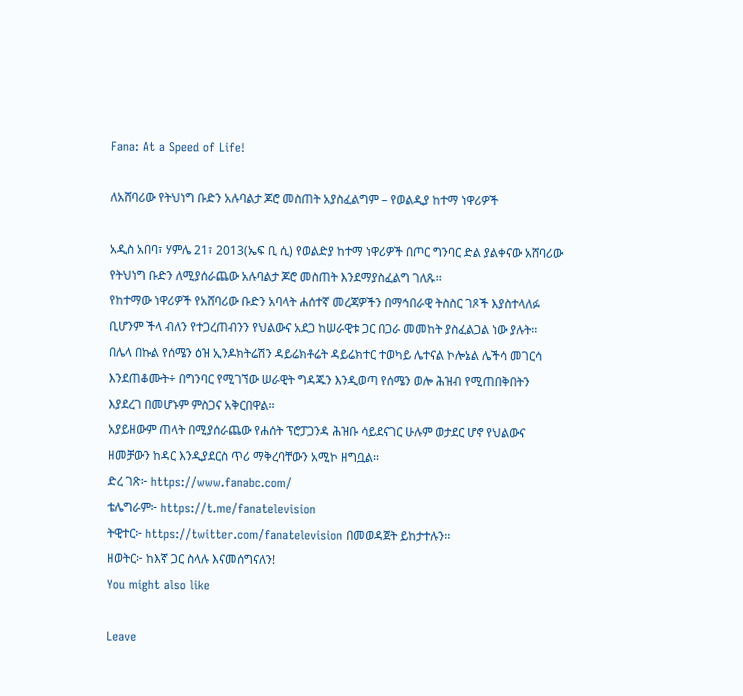Fana: At a Speed of Life!

ለአሸባሪው የትህነግ ቡድን አሉባልታ ጆሮ መስጠት አያስፈልግም – የወልዲያ ከተማ ነዋሪዎች

አዲስ አበባ፣ ሃምሌ 21፣ 2013(ኤፍ ቢ ሲ) የወልድያ ከተማ ነዋሪዎች በጦር ግንባር ድል ያልቀናው አሸባሪው የትህነግ ቡድን ለሚያሰራጨው አሉባልታ ጆሮ መስጠት እንደማያስፈልግ ገለጹ፡፡
የከተማው ነዋሪዎች የአሸባሪው ቡድን አባላት ሐሰተኛ መረጃዎችን በማኅበራዊ ትስስር ገጾች እያስተላለፉ ቢሆንም ችላ ብለን የተጋረጠብንን የህልውና አደጋ ከሠራዊቱ ጋር በጋራ መመከት ያስፈልጋል ነው ያሉት፡፡ በሌላ በኩል የሰሜን ዕዝ ኢንዶክትሬሽን ዳይሬክቶሬት ዳይሬክተር ተወካይ ሌተናል ኮሎኔል ሌችሳ መገርሳ እንደጠቆሙት÷ በግንባር የሚገኘው ሠራዊት ግዳጁን እንዲወጣ የሰሜን ወሎ ሕዝብ የሚጠበቅበትን እያደረገ በመሆኑም ምስጋና አቅርበዋል፡፡
አያይዘውም ጠላት በሚያሰራጨው የሐሰት ፕሮፓጋንዳ ሕዝቡ ሳይደናገር ሁሉም ወታደር ሆኖ የህልውና ዘመቻውን ከዳር እንዲያደርስ ጥሪ ማቅረባቸውን አሚኮ ዘግቧል፡፡
ድረ ገጽ፦ https://www.fanabc.com/
ቴሌግራም፦ https://t.me/fanatelevision
ትዊተር፦ https://twitter.com/fanatelevision በመወዳጀት ይከታተሉን፡፡
ዘወትር፦ ከእኛ ጋር ስላሉ እናመሰግናለን!
You might also like

Leave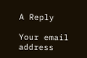A Reply

Your email address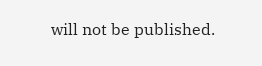will not be published.